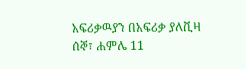አፍሪቃዉያን በአፍሪቃ ያለቪዛ
ሰኞ፣ ሐምሌ 11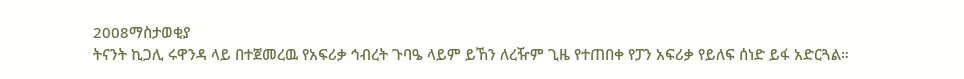2008ማስታወቂያ
ትናንት ኪጋሊ ሩዋንዳ ላይ በተጀመረዉ የአፍሪቃ ኅብረት ጉባዔ ላይም ይኸን ለረዥም ጊዜ የተጠበቀ የፓን አፍሪቃ የይለፍ ሰነድ ይፋ አድርጓል።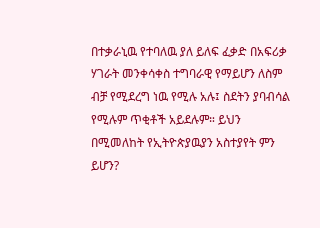በተቃራኒዉ የተባለዉ ያለ ይለፍ ፈቃድ በአፍሪቃ ሃገራት መንቀሳቀስ ተግባራዊ የማይሆን ለስም ብቻ የሚደረግ ነዉ የሚሉ አሉ፤ ስደትን ያባብሳል የሚሉም ጥቂቶች አይደሉም። ይህን በሚመለከት የኢትዮጵያዉያን አስተያየት ምን ይሆን?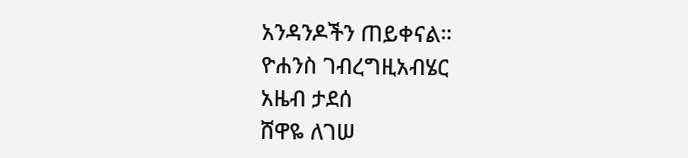አንዳንዶችን ጠይቀናል።
ዮሐንስ ገብረግዚአብሄር
አዜብ ታደሰ
ሸዋዬ ለገሠ